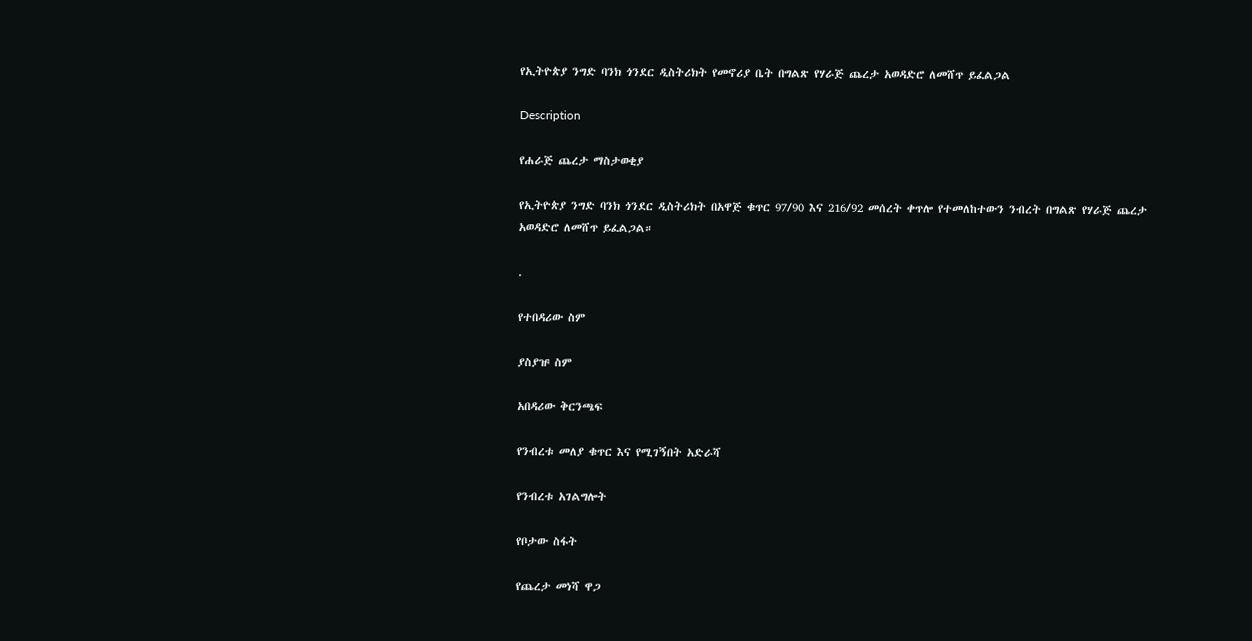የኢትዮጵያ ንግድ ባንክ ጎንደር ዲስትሪክት የመኖሪያ ቤት በግልጽ የሃራጅ ጨረታ አወዳድሮ ለመሸጥ ይፈልጋል

Description

የሐራጅ ጨረታ ማስታወቂያ

የኢትዮጵያ ንግድ ባንክ ጎንደር ዲስትሪክት በአዋጅ ቁጥር 97/90 እና 216/92 መሰረት ቀጥሎ የተመለከተውን ንብረት በግልጽ የሃራጅ ጨረታ አወዳድሮ ለመሸጥ ይፈልጋል።

.

የተበዳሪው ስም

ያስያዡ ስም

አበዳሪው ቅርንጫፍ

የንብረቱ መለያ ቁጥር እና የሚገኝበት አድራሻ

የንብረቱ አገልግሎት

የቦታው ስፋት

የጨረታ መነሻ ዋጋ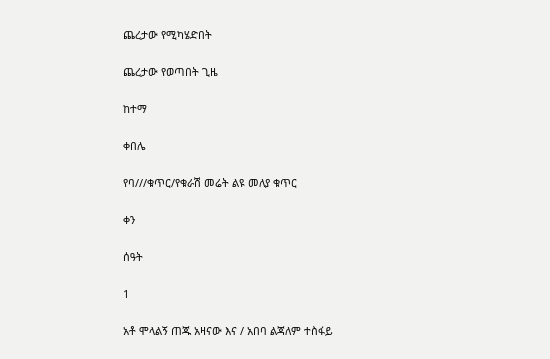ጨረታው የሚካሄድበት

ጨረታው የወጣበት ጊዜ

ከተማ

ቀበሌ

የባ///ቁጥር/የቁራሽ መሬት ልዩ መለያ ቁጥር

ቀን

ሰዓት

1

አቶ ሞላልኝ ጠጁ አዛናው እና / አበባ ልጃለም ተስፋይ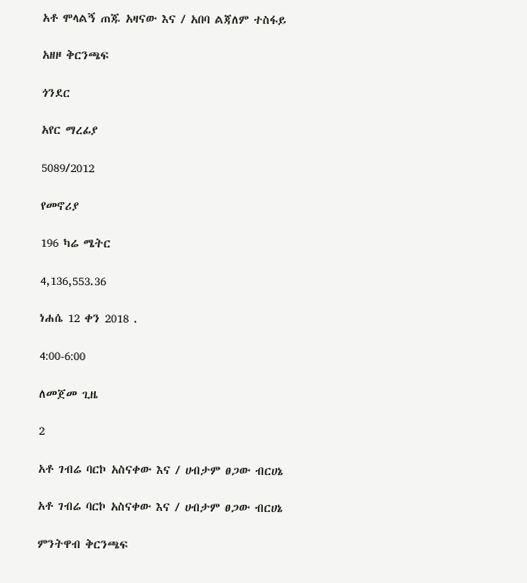አቶ ሞላልኝ ጠጁ አዛናው እና / አበባ ልጃለም ተስፋይ

አዘዞ ቅርንጫፍ

ጎንደር

አየር ማረፊያ

5089/2012

የመኖሪያ

196 ካሬ ሜትር

4,136,553.36

ነሐሴ 12 ቀን 2018 .

4:00-6:00

ለመጀመ ጊዜ

2

አቶ ገብሬ ባርኮ አስናቀው እና / ሀብታም ፀጋው ብርሀኔ

አቶ ገብሬ ባርኮ አስናቀው እና / ሀብታም ፀጋው ብርሀኔ

ምንትዋብ ቅርንጫፍ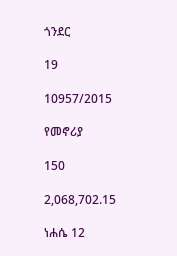ጎንደር

19

10957/2015

የመኖሪያ

150

2,068,702.15

ነሐሴ 12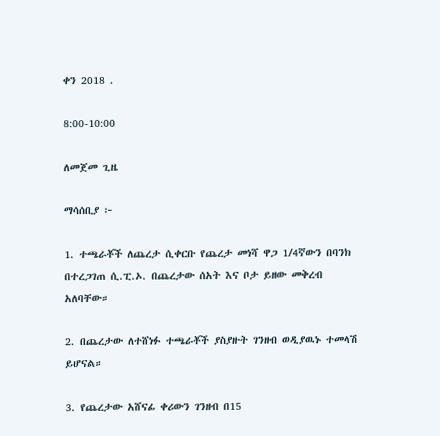ቀን 2018 .

8:00-10:00

ለመጀመ ጊዜ

ማሳሰቢያ ፦

1. ተጫራቾች ለጨረታ ሲቀርቡ የጨረታ መነሻ ዋጋ 1/4ኛውን በባንክ በተረጋገጠ ሲ.ፒ.ኦ. በጨረታው ሰአት እና ቦታ ይዘው መቅረብ አለባቸው።

2. በጨረታው ለተሸነፉ ተጫራቾች ያስያዙት ገንዘብ ወዲያዉኑ ተመላሽ ይሆናል።

3. የጨረታው አሸናፊ ቀሪውን ገንዘብ በ15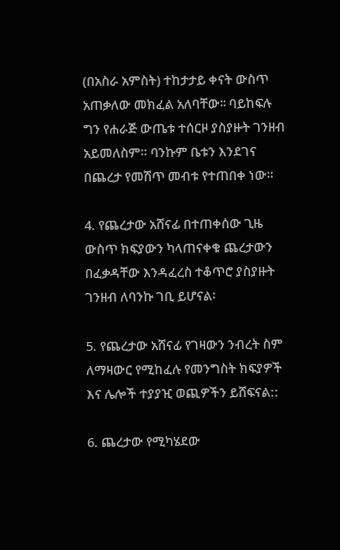(በአስራ አምስት) ተከታታይ ቀናት ውስጥ አጠቃለው መክፈል አለባቸው፡፡ ባይከፍሉ ግን የሐራጅ ውጤቱ ተሰርዞ ያስያዙት ገንዘብ አይመለስም። ባንኩም ቤቱን እንደገና በጨረታ የመሽጥ መብቱ የተጠበቀ ነው።

4. የጨረታው አሸናፊ በተጠቀሰው ጊዜ ውስጥ ክፍያውን ካላጠናቀቁ ጨረታውን በፈቃዳቸው እንዳፈረስ ተቆጥሮ ያስያዙት ገንዘብ ለባንኩ ገቢ ይሆናል፡

5. የጨረታው አሸናፊ የገዛውን ንብረት ስም ለማዛውር የሚከፈሉ የመንግስት ክፍያዎች እና ሌሎች ተያያዢ ወጪዎችን ይሸፍናል::

6. ጨረታው የሚካሄደው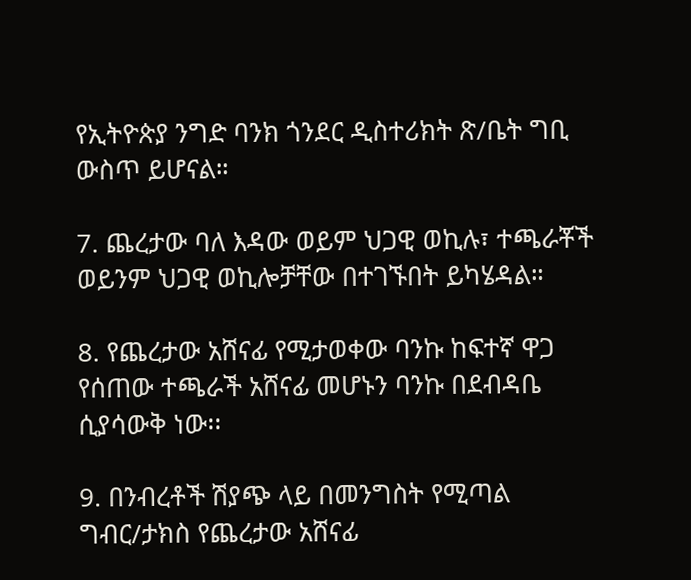የኢትዮጵያ ንግድ ባንክ ጎንደር ዲስተሪክት ጽ/ቤት ግቢ ውስጥ ይሆናል።

7. ጨረታው ባለ እዳው ወይም ህጋዊ ወኪሉ፣ ተጫራቾች ወይንም ህጋዊ ወኪሎቻቸው በተገኙበት ይካሄዳል።

8. የጨረታው አሸናፊ የሚታወቀው ባንኩ ከፍተኛ ዋጋ የሰጠው ተጫራች አሸናፊ መሆኑን ባንኩ በደብዳቤ ሲያሳውቅ ነው፡፡

9. በንብረቶች ሽያጭ ላይ በመንግስት የሚጣል ግብር/ታክስ የጨረታው አሸናፊ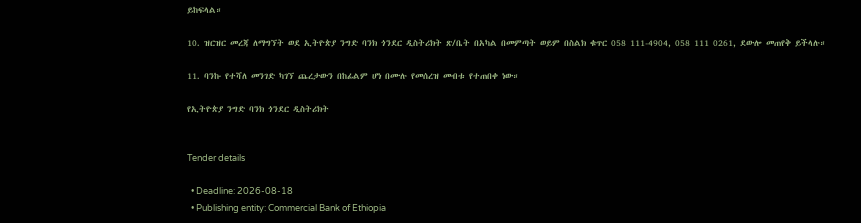ይከፍላል።

10. ዝርዝር መረጃ ለማግኘት ወደ ኢትዮጵያ ንግድ ባንክ ጎንደር ዲስትሪክት ጽ/ቤት በአካል በመምጣት ወይም በስልክ ቁጥር 058 111-4904, 058 111 0261, ደውሎ መጠየቅ ይችላሉ።

11. ባንኩ የተሻለ መንገድ ካገኘ ጨረታውን በከፊልም ሆነ በሙሉ የመሰረዝ መብቱ የተጠበቀ ነው።

የኢትዮጵያ ንግድ ባንክ ጎንደር ዲስትሪክት


Tender details

  • Deadline: 2026-08-18
  • Publishing entity: Commercial Bank of Ethiopia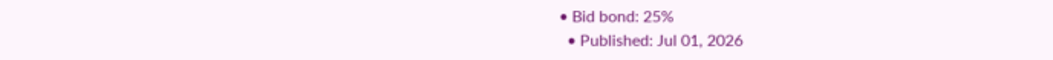• Bid bond: 25%
  • Published: Jul 01, 2026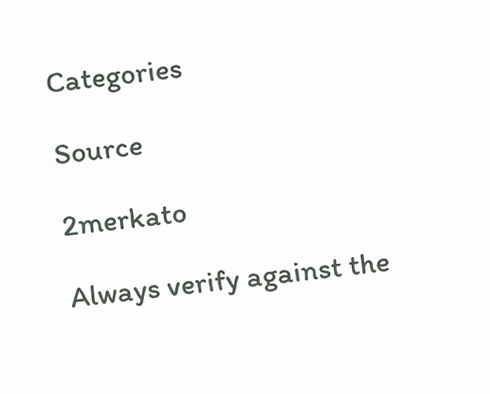Categories

Source

2merkato

Always verify against the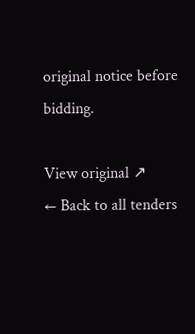original notice before bidding.

View original ↗
← Back to all tenders